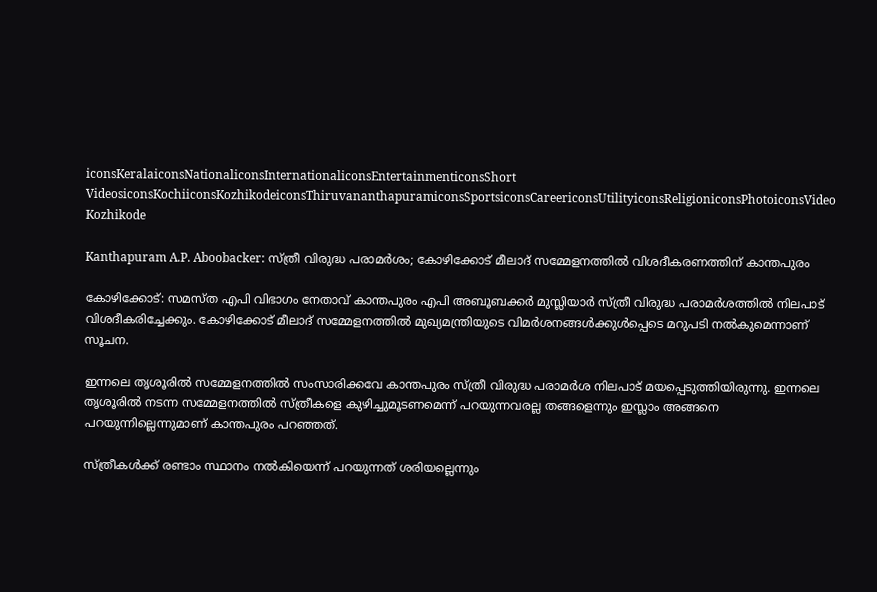iconsKeralaiconsNationaliconsInternationaliconsEntertainmenticonsShort VideosiconsKochiiconsKozhikodeiconsThiruvananthapuramiconsSportsiconsCareericonsUtilityiconsReligioniconsPhotoiconsVideo
Kozhikode

Kanthapuram A.P. Aboobacker: സ്ത്രീ വിരുദ്ധ പരാമർശം; കോഴിക്കോട് മീലാദ് സമ്മേളനത്തില്‍ വിശദീകരണത്തിന് കാന്തപുരം

കോഴിക്കോട്: സമസ്ത എപി വിഭാഗം നേതാവ് കാന്തപുരം എപി അബൂബക്കർ മുസ്ലിയാർ സ്ത്രീ വിരുദ്ധ പരാമർശത്തിൽ നിലപാട് വിശദീകരിച്ചേക്കും. കോഴിക്കോട് മീലാദ് സമ്മേളനത്തിൽ മുഖ്യമന്ത്രിയുടെ വിമർശനങ്ങൾക്കുൾപ്പെടെ മറുപടി നൽകുമെന്നാണ് സൂചന.

ഇന്നലെ തൃശൂരിൽ സമ്മേളനത്തിൽ സംസാരിക്കവേ കാന്തപുരം സ്ത്രീ വിരുദ്ധ പരാമർശ നിലപാട് മയപ്പെടുത്തിയിരുന്നു. ഇന്നലെ തൃശൂരിൽ നടന്ന സമ്മേളനത്തിൽ സ്ത്രീകളെ കുഴിച്ചുമൂടണമെന്ന് പറയുന്നവരല്ല തങ്ങളെന്നും ഇസ്ലാം അങ്ങനെ പറയുന്നില്ലെന്നുമാണ് കാന്തപുരം പറഞ്ഞത്.

സ്ത്രീകൾക്ക് രണ്ടാം സ്ഥാനം നൽകിയെന്ന് പറയുന്നത് ശരിയല്ലെന്നും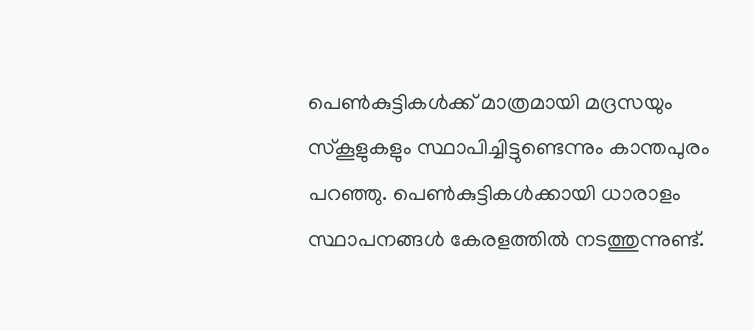പെൺകുട്ടികൾക്ക് മാത്രമായി മദ്രസയും സ്കൂളുകളും സ്ഥാപിച്ചിട്ടുണ്ടെന്നും കാന്തപുരം പറഞ്ഞു. പെൺകുട്ടികൾക്കായി ധാരാളം സ്ഥാപനങ്ങൾ കേരളത്തിൽ നടത്തുന്നുണ്ട്.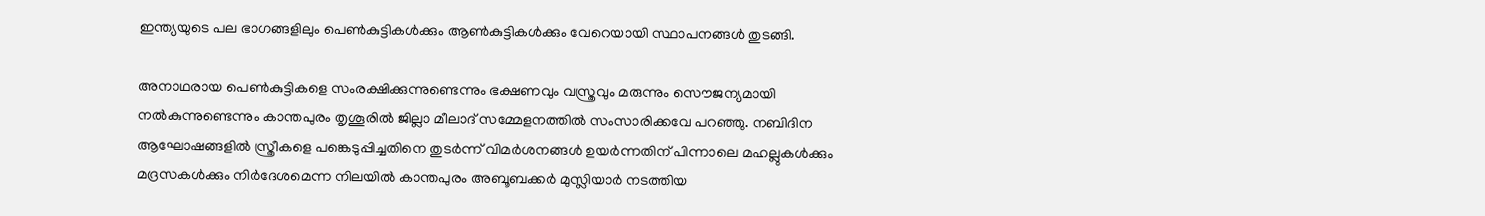ഇന്ത്യയുടെ പല ഭാഗങ്ങളിലും പെൺകുട്ടികൾക്കും ആൺകുട്ടികൾക്കും വേറെയായി സ്ഥാപനങ്ങൾ തുടങ്ങി.

അനാഥരായ പെൺകുട്ടികളെ സംരക്ഷിക്കുന്നുണ്ടെന്നും ഭക്ഷണവും വസ്ത്രവും മരുന്നും സൌജന്യമായി നൽകുന്നുണ്ടെന്നും കാന്തപുരം തൃശൂരിൽ ജില്ലാ മീലാദ് സമ്മേളനത്തിൽ സംസാരിക്കവേ പറഞ്ഞു. നബിദിന ആഘോഷങ്ങളിൽ സ്ത്രീകളെ പങ്കെടുപ്പിച്ചതിനെ തുടർന്ന് വിമർശനങ്ങൾ ഉയർന്നതിന് പിന്നാലെ മഹല്ലുകൾക്കും മദ്രസകൾക്കും നിർദേശമെന്ന നിലയിൽ കാന്തപുരം അബൂബക്കർ മുസ്ലിയാർ നടത്തിയ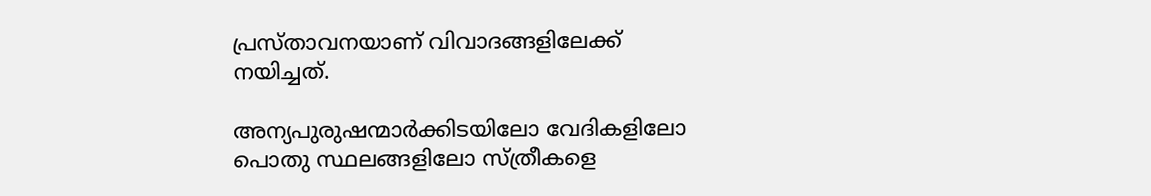പ്രസ്താവനയാണ് വിവാദങ്ങളിലേക്ക് നയിച്ചത്.

അന്യപുരുഷന്മാർക്കിടയിലോ വേദികളിലോ പൊതു സ്ഥലങ്ങളിലോ സ്ത്രീകളെ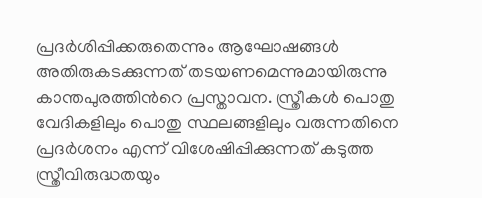പ്രദർശിപ്പിക്കരുതെന്നും ആഘോഷങ്ങൾ അതിരുകടക്കുന്നത് തടയണമെന്നുമായിരുന്നു കാന്തപുരത്തിൻറെ പ്രസ്താവന. സ്ത്രീകൾ പൊതു വേദികളിലും പൊതു സ്ഥലങ്ങളിലും വരുന്നതിനെ പ്രദർശനം എന്ന് വിശേഷിപ്പിക്കുന്നത് കടുത്ത സ്ത്രീവിരുദ്ധതയും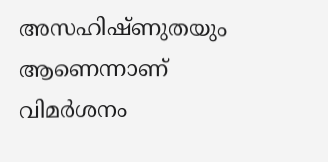അസഹിഷ്ണുതയും ആണെന്നാണ് വിമർശനം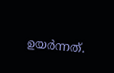ഉയർന്നത്.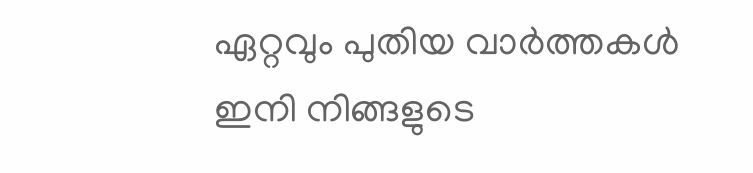ഏറ്റവും പുതിയ വാർത്തകൾ ഇനി നിങ്ങളുടെ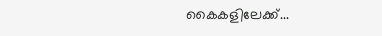കൈകളിലേക്ക്...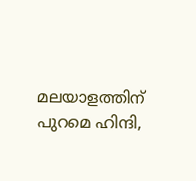മലയാളത്തിന് പുറമെ ഹിന്ദി,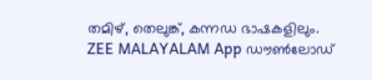തമിഴ്, തെലുങ്ക്, കന്നഡ ഭാഷകളിലും. ZEE MALAYALAM App ഡൗൺലോഡ്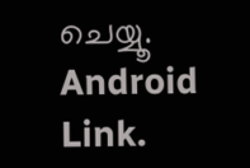ചെയ്യൂ. Android Link.